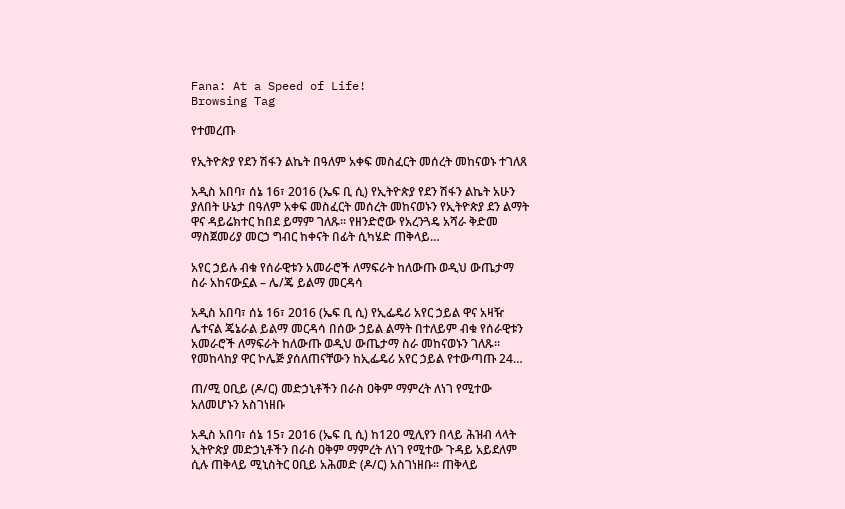Fana: At a Speed of Life!
Browsing Tag

የተመረጡ

የኢትዮጵያ የደን ሽፋን ልኬት በዓለም አቀፍ መስፈርት መሰረት መከናወኑ ተገለጸ

አዲስ አበባ፣ ሰኔ 16፣ 2016 (ኤፍ ቢ ሲ) የኢትዮጵያ የደን ሽፋን ልኬት አሁን ያለበት ሁኔታ በዓለም አቀፍ መስፈርት መሰረት መከናወኑን የኢትዮጵያ ደን ልማት ዋና ዳይሬክተር ከበደ ይማም ገለጹ፡፡ የዘንድሮው የአረንጓዴ አሻራ ቅድመ ማስጀመሪያ መርኃ ግብር ከቀናት በፊት ሲካሄድ ጠቅላይ…

አየር ኃይሉ ብቁ የሰራዊቱን አመራሮች ለማፍራት ከለውጡ ወዲህ ውጤታማ ስራ አከናውኗል – ሌ/ጄ ይልማ መርዳሳ

አዲስ አበባ፣ ሰኔ 16፣ 2016 (ኤፍ ቢ ሲ) የኢፌዴሪ አየር ኃይል ዋና አዛዥ ሌተናል ጄኔራል ይልማ መርዳሳ በሰው ኃይል ልማት በተለይም ብቁ የሰራዊቱን አመራሮች ለማፍራት ከለውጡ ወዲህ ውጤታማ ስራ መከናወኑን ገለጹ። የመከላከያ ዋር ኮሌጅ ያሰለጠናቸውን ከኢፌዴሪ አየር ኃይል የተውጣጡ 24…

ጠ/ሚ ዐቢይ (ዶ/ር) መድኃኒቶችን በራስ ዐቅም ማምረት ለነገ የሚተው አለመሆኑን አስገነዘቡ

አዲስ አበባ፣ ሰኔ 15፣ 2016 (ኤፍ ቢ ሲ) ከ120 ሚሊየን በላይ ሕዝብ ላላት ኢትዮጵያ መድኃኒቶችን በራስ ዐቅም ማምረት ለነገ የሚተው ጉዳይ አይደለም ሲሉ ጠቅላይ ሚኒስትር ዐቢይ አሕመድ (ዶ/ር) አስገነዘቡ፡፡ ጠቅላይ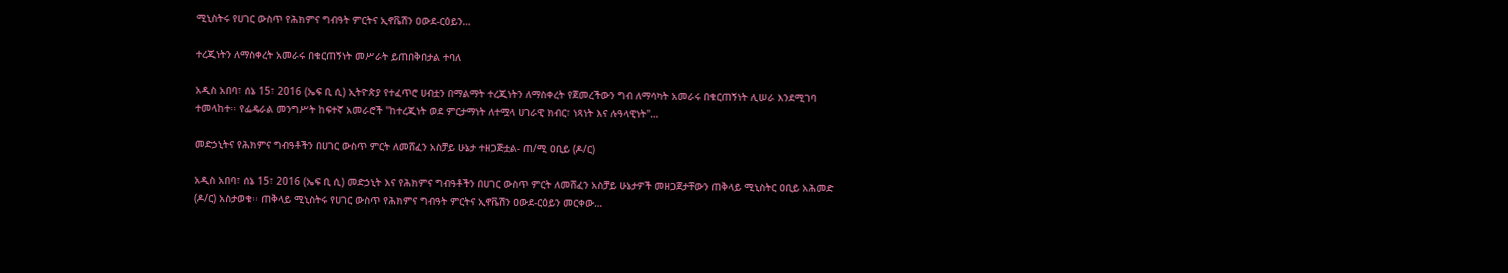ሚኒስትሩ የሀገር ውስጥ የሕክምና ግብዓት ምርትና ኢኖቬሽን ዐውደ-ርዕይን…

ተረጂነትን ለማስቀረት አመራሩ በቁርጠኝነት መሥራት ይጠበቅበታል ተባለ

አዲስ አበባ፣ ሰኔ 15፣ 2016 (ኤፍ ቢ ሲ) ኢትዮጵያ የተፈጥሮ ሀብቷን በማልማት ተረጂነትን ለማስቀረት የጀመረችውን ግብ ለማሳካት አመራሩ በቁርጠኝነት ሊሠራ እንደሚገባ ተመላከተ፡፡ የፌዴራል መንግሥት ከፍተኛ አመራሮች "ከተረጂነት ወደ ምርታማነት ለተሟላ ሀገራዊ ክብር፣ ነጻነት እና ሉዓላዊነት"…

መድኃኒትና የሕክምና ግብዓቶችን በሀገር ውስጥ ምርት ለመሸፈን አስቻይ ሁኔታ ተዘጋጅቷል- ጠ/ሚ ዐቢይ (ዶ/ር)

አዲስ አበባ፣ ሰኔ 15፣ 2016 (ኤፍ ቢ ሲ) መድኃኒት እና የሕክምና ግብዓቶችን በሀገር ውስጥ ምርት ለመሸፈን አስቻይ ሁኔታዎች መዘጋጀታቸውን ጠቅላይ ሚኒስትር ዐቢይ አሕመድ (ዶ/ር) አስታወቁ፡፡ ጠቅላይ ሚኒስትሩ የሀገር ውስጥ የሕክምና ግብዓት ምርትና ኢኖቬሽን ዐውደ-ርዕይን መርቀው…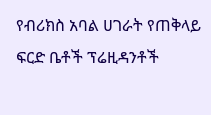የብሪክስ አባል ሀገራት የጠቅላይ ፍርድ ቤቶች ፕሬዚዳንቶች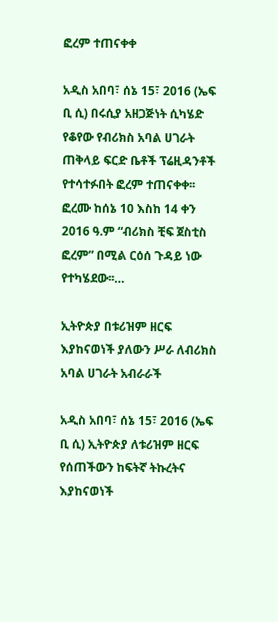ፎረም ተጠናቀቀ

አዲስ አበባ፣ ሰኔ 15፣ 2016 (ኤፍ ቢ ሲ) በሩሲያ አዘጋጅነት ሲካሄድ የቆየው የብሪክስ አባል ሀገራት ጠቅላይ ፍርድ ቤቶች ፕሬዚዳንቶች የተሳተፉበት ፎረም ተጠናቀቀ፡፡ ፎረሙ ከሰኔ 10 እስከ 14 ቀን 2016 ዓ.ም “ብሪክስ ቺፍ ጀስቲስ ፎረም” በሚል ርዕሰ ጉዳይ ነው የተካሄደው፡፡…

ኢትዮጵያ በቱሪዝም ዘርፍ እያከናወነች ያለውን ሥራ ለብሪክስ አባል ሀገራት አብራራች

አዲስ አበባ፣ ሰኔ 15፣ 2016 (ኤፍ ቢ ሲ) ኢትዮጵያ ለቱሪዝም ዘርፍ የሰጠችውን ከፍትኛ ትኩረትና እያከናወነች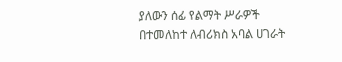ያለውን ሰፊ የልማት ሥራዎች በተመለከተ ለብሪክስ አባል ሀገራት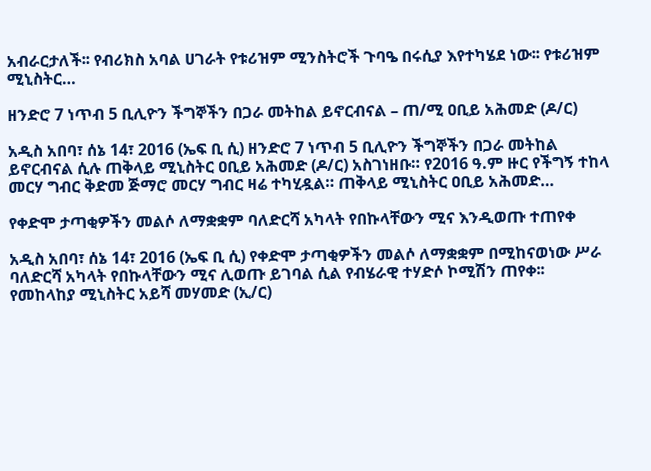አብራርታለች፡፡ የብሪክስ አባል ሀገራት የቱሪዝም ሚንስትሮች ጉባዔ በሩሲያ እየተካሄደ ነው፡፡ የቱሪዝም ሚኒስትር…

ዘንድሮ 7 ነጥብ 5 ቢሊዮን ችግኞችን በጋራ መትከል ይኖርብናል – ጠ/ሚ ዐቢይ አሕመድ (ዶ/ር)

አዲስ አበባ፣ ሰኔ 14፣ 2016 (ኤፍ ቢ ሲ) ዘንድሮ 7 ነጥብ 5 ቢሊዮን ችግኞችን በጋራ መትከል ይኖርብናል ሲሉ ጠቅላይ ሚኒስትር ዐቢይ አሕመድ (ዶ/ር) አስገነዘቡ። የ2016 ዓ.ም ዙር የችግኝ ተከላ መርሃ ግብር ቅድመ ጅማሮ መርሃ ግብር ዛሬ ተካሂዷል። ጠቅላይ ሚኒስትር ዐቢይ አሕመድ…

የቀድሞ ታጣቂዎችን መልሶ ለማቋቋም ባለድርሻ አካላት የበኩላቸውን ሚና እንዲወጡ ተጠየቀ

አዲስ አበባ፣ ሰኔ 14፣ 2016 (ኤፍ ቢ ሲ) የቀድሞ ታጣቂዎችን መልሶ ለማቋቋም በሚከናወነው ሥራ ባለድርሻ አካላት የበኩላቸውን ሚና ሊወጡ ይገባል ሲል የብሄራዊ ተሃድሶ ኮሚሽን ጠየቀ፡፡ የመከላከያ ሚኒስትር አይሻ መሃመድ (ኢ/ር)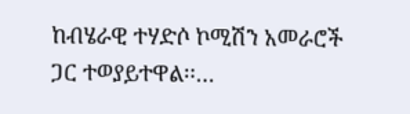ከብሄራዊ ተሃድሶ ኮሚሽን አመራሮች ጋር ተወያይተዋል፡፡…